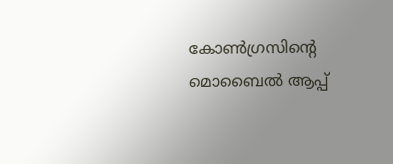കോണ്‍ഗ്രസിന്റെ മൊബൈല്‍ ആപ്പ്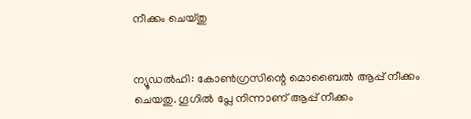നീക്കം ചെയ്തു


ന്യൂഡല്‍ഹി: കോണ്‍ഗ്രസിന്റെ മൊബൈല്‍ ആപ്പ് നീക്കം ചെയതു. ഗൂഗില്‍ പ്ലേ നിന്നാണ് ആപ്പ് നീക്കം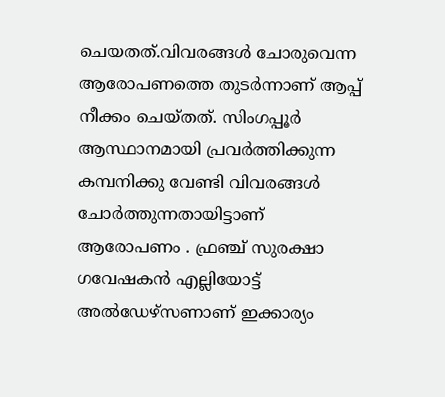ചെയതത്.വിവരങ്ങള്‍ ചോരുവെന്ന ആരോപണത്തെ തുടര്‍ന്നാണ് ആപ്പ് നീക്കം ചെയ്തത്. സിംഗപ്പൂര്‍ ആസ്ഥാനമായി പ്രവര്‍ത്തിക്കുന്ന കമ്പനിക്കു വേണ്ടി വിവരങ്ങള്‍ ചോര്‍ത്തുന്നതായിട്ടാണ് ആരോപണം . ഫ്രഞ്ച് സുരക്ഷാ ഗവേഷകന്‍ എല്ലിയോട്ട് അല്‍ഡേഴ്സണാണ് ഇക്കാര്യം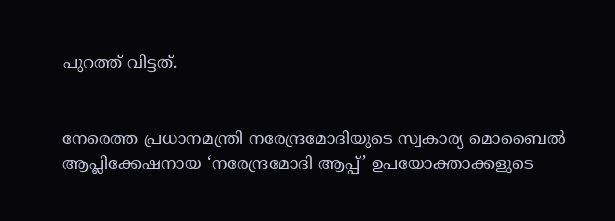പുറത്ത് വിട്ടത്.


നേരെത്ത പ്രധാനമന്ത്രി നരേന്ദ്രമോദിയുടെ സ്വകാര്യ മൊബൈല്‍ ആപ്ലിക്കേഷനായ ‘നരേന്ദ്രമോദി ആപ്പ്’ ഉപയോക്താക്കളുടെ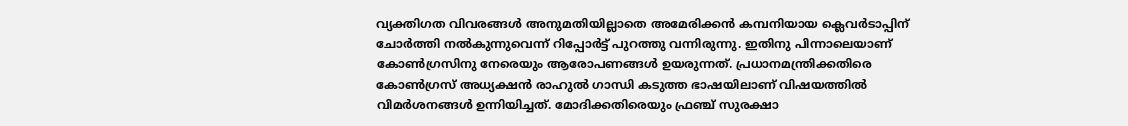വ്യക്തിഗത വിവരങ്ങള്‍ അനുമതിയില്ലാതെ അമേരിക്കന്‍ കമ്പനിയായ ക്ലെവര്‍ടാപ്പിന് ചോര്‍ത്തി നല്‍കുന്നുവെന്ന് റിപ്പോര്‍ട്ട് പുറത്തു വന്നിരുന്നു. ഇതിനു പിന്നാലെയാണ് കോണ്‍ഗ്രസിനു നേരെയും ആരോപണങ്ങള്‍ ഉയരുന്നത്. പ്രധാനമന്ത്രിക്കതിരെ കോണ്‍ഗ്രസ് അധ്യക്ഷന്‍ രാഹുല്‍ ഗാന്ധി കടുത്ത ഭാഷയിലാണ് വിഷയത്തില്‍ വിമര്‍ശനങ്ങള്‍ ഉന്നിയിച്ചത്. മോദിക്കതിരെയും ഫ്രഞ്ച് സുരക്ഷാ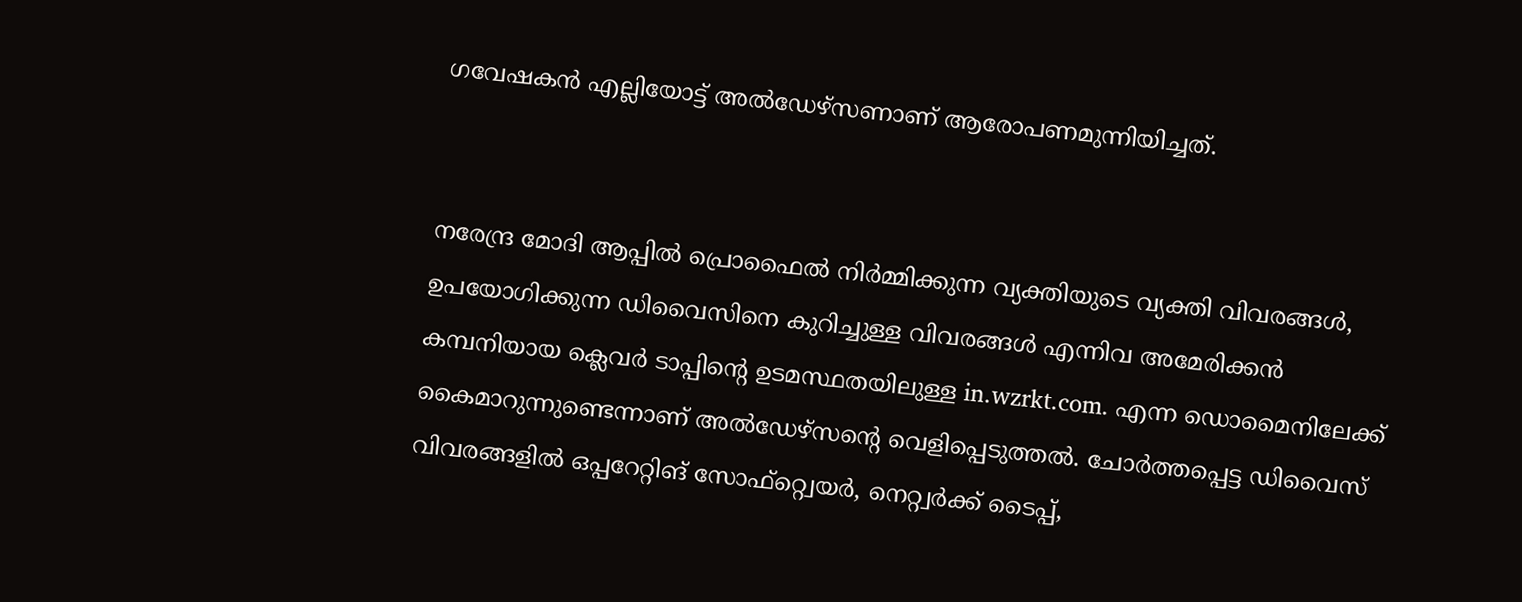ഗവേഷകന്‍ എല്ലിയോട്ട് അല്‍ഡേഴ്സണാണ് ആരോപണമുന്നിയിച്ചത്.


നരേന്ദ്ര മോദി ആപ്പില്‍ പ്രൊഫൈല്‍ നിര്‍മ്മിക്കുന്ന വ്യക്തിയുടെ വ്യക്തി വിവരങ്ങള്‍, ഉപയോഗിക്കുന്ന ഡിവൈസിനെ കുറിച്ചുള്ള വിവരങ്ങള്‍ എന്നിവ അമേരിക്കന്‍ കമ്പനിയായ ക്ലെവര്‍ ടാപ്പിന്റെ ഉടമസ്ഥതയിലുള്ള in.wzrkt.com. എന്ന ഡൊമൈനിലേക്ക് കൈമാറുന്നുണ്ടെന്നാണ് അല്‍ഡേഴ്സന്റെ വെളിപ്പെടുത്തല്‍. ചോര്‍ത്തപ്പെട്ട ഡിവൈസ് വിവരങ്ങളില്‍ ഒപ്പറേറ്റിങ് സോഫ്റ്റ്വെയര്‍, നെറ്റ്വര്‍ക്ക് ടൈപ്പ്,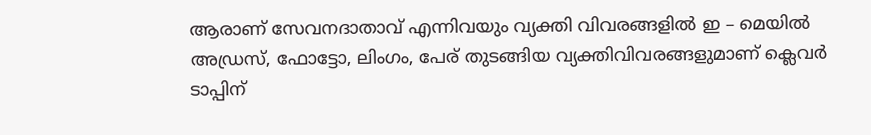ആരാണ് സേവനദാതാവ് എന്നിവയും വ്യക്തി വിവരങ്ങളില്‍ ഇ – മെയില്‍ അഡ്രസ്, ഫോട്ടോ, ലിംഗം, പേര് തുടങ്ങിയ വ്യക്തിവിവരങ്ങളുമാണ് ക്ലെവര്‍ ടാപ്പിന്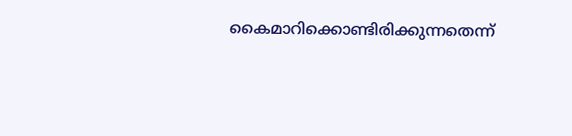കൈമാറിക്കൊണ്ടിരിക്കുന്നതെന്ന്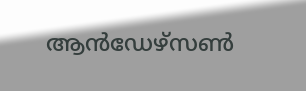ആന്‍ഡേഴ്സണ്‍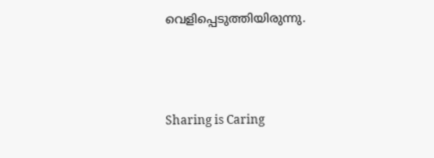വെളിപ്പെടുത്തിയിരുന്നു.



Sharing is Caring